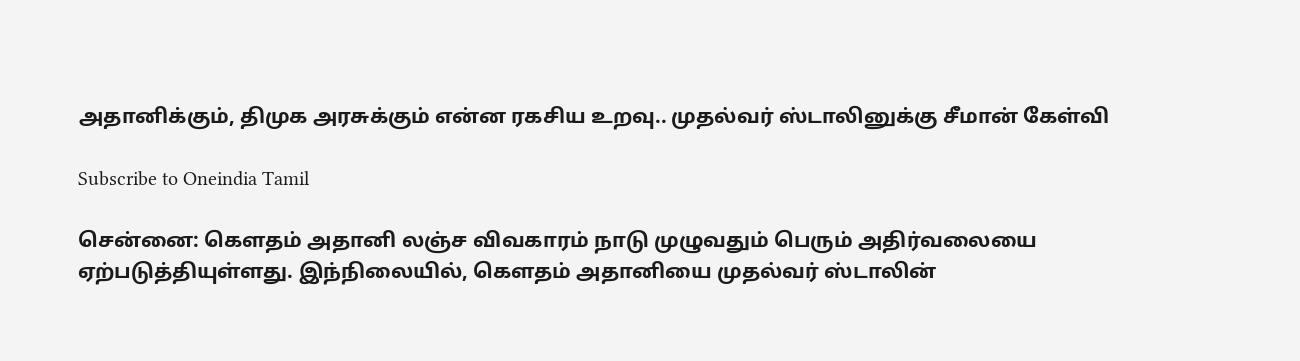அதானிக்கும், திமுக அரசுக்கும் என்ன ரகசிய உறவு.. முதல்வர் ஸ்டாலினுக்கு சீமான் கேள்வி

Subscribe to Oneindia Tamil

சென்னை: கெளதம் அதானி லஞ்ச விவகாரம் நாடு முழுவதும் பெரும் அதிர்வலையை ஏற்படுத்தியுள்ளது. இந்நிலையில், கெளதம் அதானியை முதல்வர் ஸ்டாலின்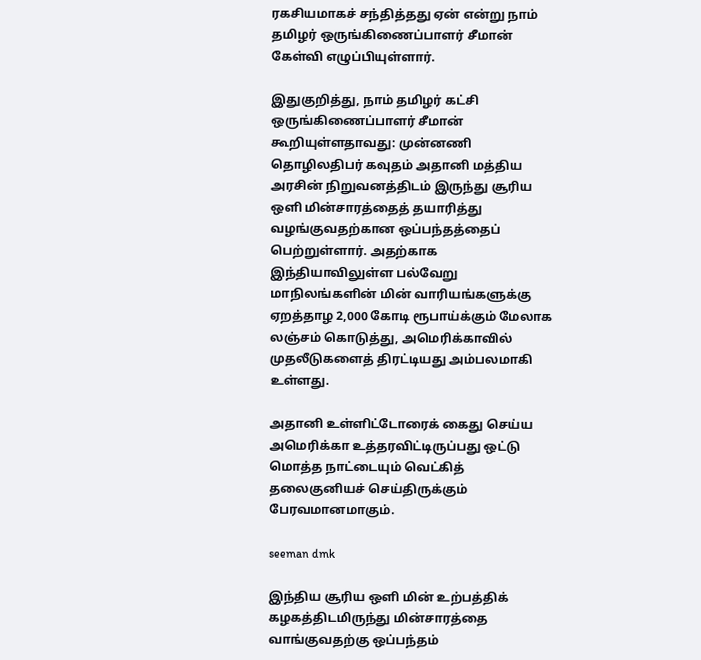ரகசியமாகச் சந்தித்தது ஏன் என்று நாம் தமிழர் ஒருங்கிணைப்பாளர் சீமான் கேள்வி எழுப்பியுள்ளார்.

இதுகுறித்து, நாம் தமிழர் கட்சி ஒருங்கிணைப்பாளர் சீமான் கூறியுள்ளதாவது: முன்னணி தொழிலதிபர் கவுதம் அதானி மத்திய அரசின் நிறுவனத்திடம் இருந்து சூரிய ஒளி மின்சாரத்தைத் தயாரித்து வழங்குவதற்கான ஒப்பந்தத்தைப் பெற்றுள்ளார். அதற்காக இந்தியாவிலுள்ள பல்வேறு மாநிலங்களின் மின் வாரியங்களுக்கு ஏறத்தாழ 2,000 கோடி ரூபாய்க்கும் மேலாக லஞ்சம் கொடுத்து, அமெரிக்காவில் முதலீடுகளைத் திரட்டியது அம்பலமாகி உள்ளது.

அதானி உள்ளிட்டோரைக் கைது செய்ய அமெரிக்கா உத்தரவிட்டிருப்பது ஒட்டு மொத்த நாட்டையும் வெட்கித் தலைகுனியச் செய்திருக்கும் பேரவமானமாகும்.

seeman dmk

இந்திய சூரிய ஒளி மின் உற்பத்திக் கழகத்திடமிருந்து மின்சாரத்தை வாங்குவதற்கு ஒப்பந்தம்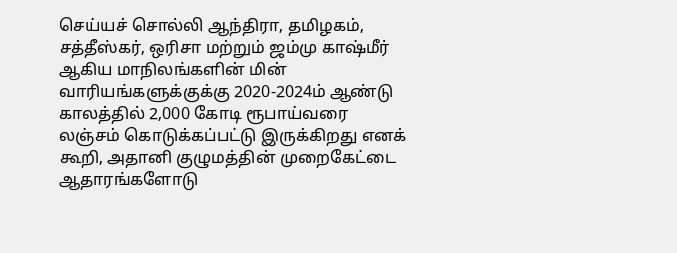செய்யச் சொல்லி ஆந்திரா, தமிழகம், சத்தீஸ்கர், ஒரிசா மற்றும் ஜம்மு காஷ்மீர் ஆகிய மாநிலங்களின் மின் வாரியங்களுக்குக்கு 2020-2024ம் ஆண்டு காலத்தில் 2,000 கோடி ரூபாய்வரை லஞ்சம் கொடுக்கப்பட்டு இருக்கிறது எனக் கூறி, அதானி குழுமத்தின் முறைகேட்டை ஆதாரங்களோடு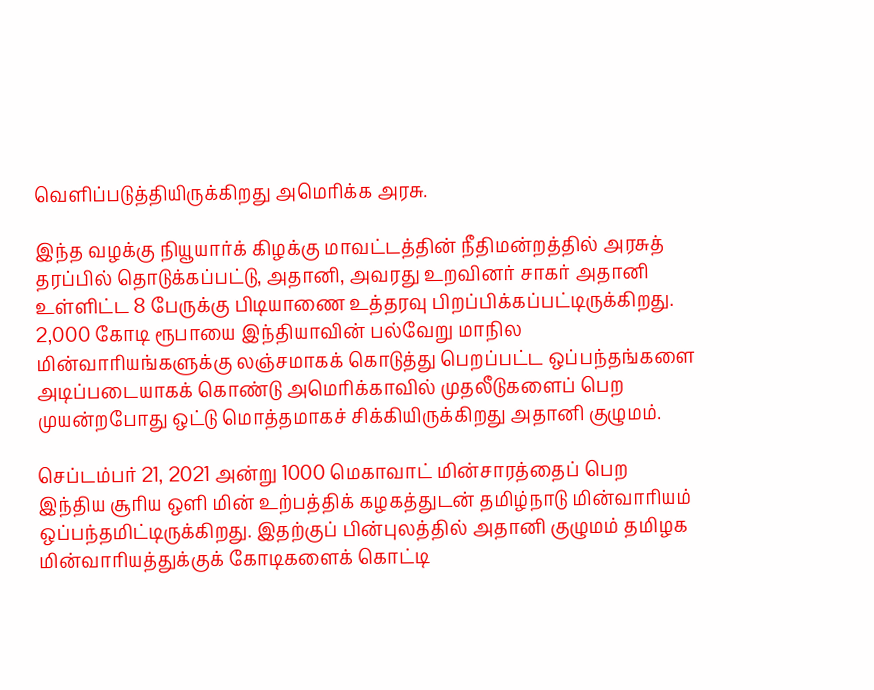வெளிப்படுத்தியிருக்கிறது அமெரிக்க அரசு.

இந்த வழக்கு நியூயார்க் கிழக்கு மாவட்டத்தின் நீதிமன்றத்தில் அரசுத் தரப்பில் தொடுக்கப்பட்டு, அதானி, அவரது உறவினர் சாகர் அதானி உள்ளிட்ட 8 பேருக்கு பிடியாணை உத்தரவு பிறப்பிக்கப்பட்டிருக்கிறது. 2,000 கோடி ரூபாயை இந்தியாவின் பல்வேறு மாநில மின்வாரியங்களுக்கு லஞ்சமாகக் கொடுத்து பெறப்பட்ட ஒப்பந்தங்களை அடிப்படையாகக் கொண்டு அமெரிக்காவில் முதலீடுகளைப் பெற முயன்றபோது ஒட்டு மொத்தமாகச் சிக்கியிருக்கிறது அதானி குழுமம்.

செப்டம்பர் 21, 2021 அன்று 1000 மெகாவாட் மின்சாரத்தைப் பெற இந்திய சூரிய ஒளி மின் உற்பத்திக் கழகத்துடன் தமிழ்நாடு மின்வாரியம் ஒப்பந்தமிட்டிருக்கிறது. இதற்குப் பின்புலத்தில் அதானி குழுமம் தமிழக மின்வாரியத்துக்குக் கோடிகளைக் கொட்டி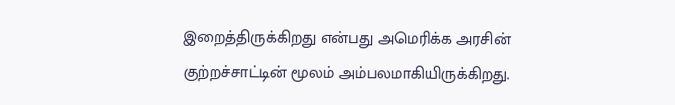இறைத்திருக்கிறது என்பது அமெரிக்க அரசின் குற்றச்சாட்டின் மூலம் அம்பலமாகியிருக்கிறது.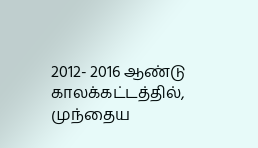2012- 2016 ஆண்டு காலக்கட்டத்தில், முந்தைய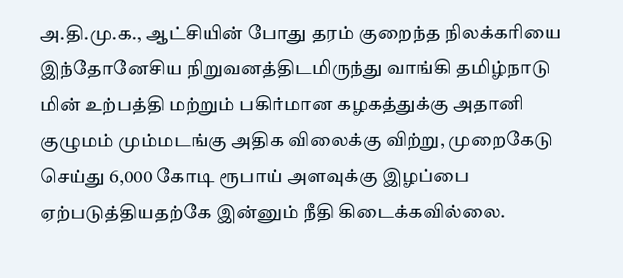அ.தி.மு.க., ஆட்சியின் போது தரம் குறைந்த நிலக்கரியை இந்தோனேசிய நிறுவனத்திடமிருந்து வாங்கி தமிழ்நாடு மின் உற்பத்தி மற்றும் பகிர்மான கழகத்துக்கு அதானி குழுமம் மும்மடங்கு அதிக விலைக்கு விற்று, முறைகேடு செய்து 6,000 கோடி ரூபாய் அளவுக்கு இழப்பை ஏற்படுத்தியதற்கே இன்னும் நீதி கிடைக்கவில்லை.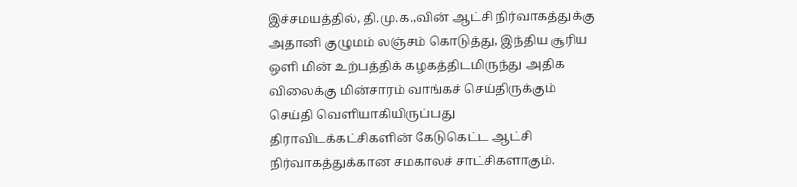இச்சமயத்தில், தி.மு.க.,வின் ஆட்சி நிர்வாகத்துக்கு அதானி குழுமம் லஞ்சம் கொடுத்து, இந்திய சூரிய ஒளி மின் உற்பத்திக் கழகத்திடமிருந்து அதிக விலைக்கு மின்சாரம் வாங்கச் செய்திருக்கும் செய்தி வெளியாகியிருப்பது திராவிடக்கட்சிகளின் கேடுகெட்ட ஆட்சி நிர்வாகத்துக்கான சமகாலச் சாட்சிகளாகும்.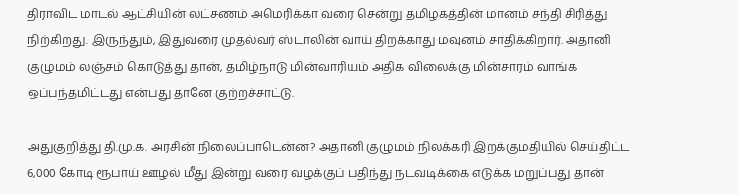திராவிட மாடல் ஆட்சியின் லட்சணம் அமெரிக்கா வரை சென்று தமிழகத்தின் மானம் சந்தி சிரித்து நிற்கிறது. இருந்தும், இதுவரை முதல்வர் ஸ்டாலின் வாய் திறக்காது மவுனம் சாதிக்கிறார். அதானி குழுமம் லஞ்சம் கொடுத்து தான், தமிழ்நாடு மின்வாரியம் அதிக விலைக்கு மின்சாரம் வாங்க ஒப்பந்தமிட்டது என்பது தானே குற்றச்சாட்டு.

அதுகுறித்து தி.மு.க. அரசின் நிலைப்பாடென்ன? அதானி குழுமம் நிலக்கரி இறக்குமதியில் செய்திட்ட 6,000 கோடி ரூபாய் ஊழல் மீது இன்று வரை வழக்குப் பதிந்து நடவடிக்கை எடுக்க மறுப்பது தான்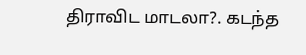திராவிட மாடலா?. கடந்த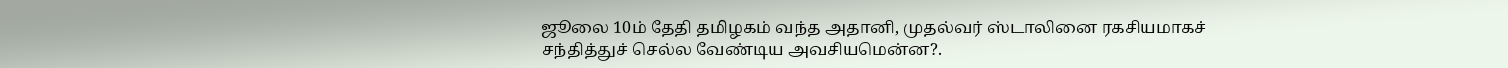ஜூலை 10ம் தேதி தமிழகம் வந்த அதானி, முதல்வர் ஸ்டாலினை ரகசியமாகச் சந்தித்துச் செல்ல வேண்டிய அவசியமென்ன?.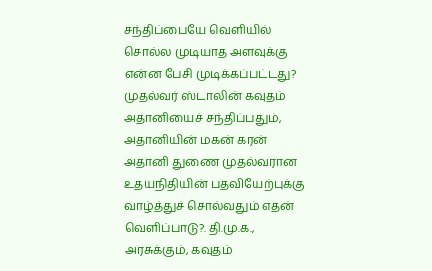சந்திப்பையே வெளியில் சொல்ல முடியாத அளவுக்கு என்ன பேசி முடிக்கப்பட்டது? முதல்வர் ஸ்டாலின் கவுதம் அதானியைச் சந்திப்பதும், அதானியின் மகன் கரன் அதானி துணை முதல்வரான உதயநிதியின் பதவியேற்புக்கு வாழ்த்துச் சொல்வதும் எதன் வெளிப்பாடு?. தி.மு.க., அரசுக்கும், கவுதம்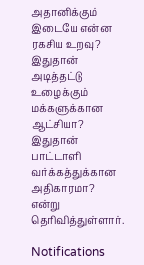அதானிக்கும் இடையே என்ன ரகசிய உறவு? இதுதான் அடித்தட்டு உழைக்கும் மக்களுக்கான ஆட்சியா? இதுதான் பாட்டாளி வர்க்கத்துக்கான அதிகாரமா? என்று தெரிவித்துள்ளார்.

Notifications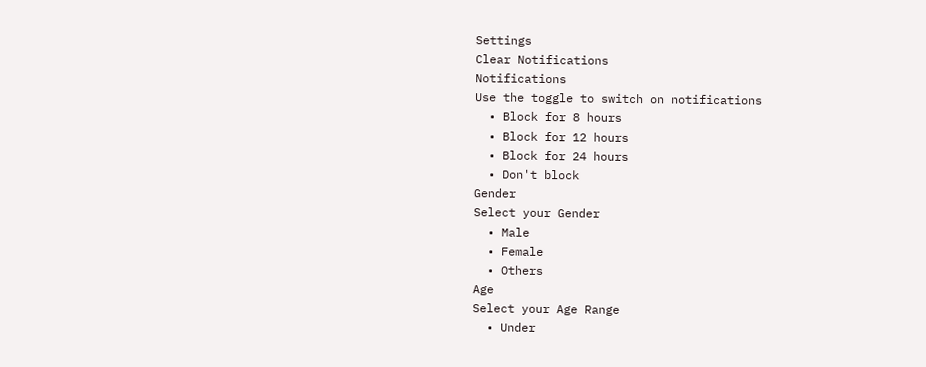Settings
Clear Notifications
Notifications
Use the toggle to switch on notifications
  • Block for 8 hours
  • Block for 12 hours
  • Block for 24 hours
  • Don't block
Gender
Select your Gender
  • Male
  • Female
  • Others
Age
Select your Age Range
  • Under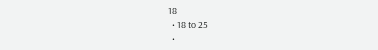18
  • 18 to 25
  •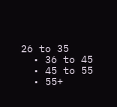26 to 35
  • 36 to 45
  • 45 to 55
  • 55+